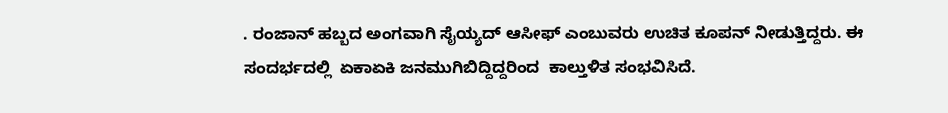. ರಂಜಾನ್ ಹಬ್ಬದ ಅಂಗವಾಗಿ ಸೈಯ್ಯದ್ ಆಸೀಫ್ ಎಂಬುವರು ಉಚಿತ ಕೂಪನ್ ನೀಡುತ್ತಿದ್ದರು. ಈ ಸಂದರ್ಭದಲ್ಲಿ  ಏಕಾಏಕಿ ಜನಮುಗಿಬಿದ್ದಿದ್ದರಿಂದ  ಕಾಲ್ತುಳಿತ ಸಂಭವಿಸಿದೆ.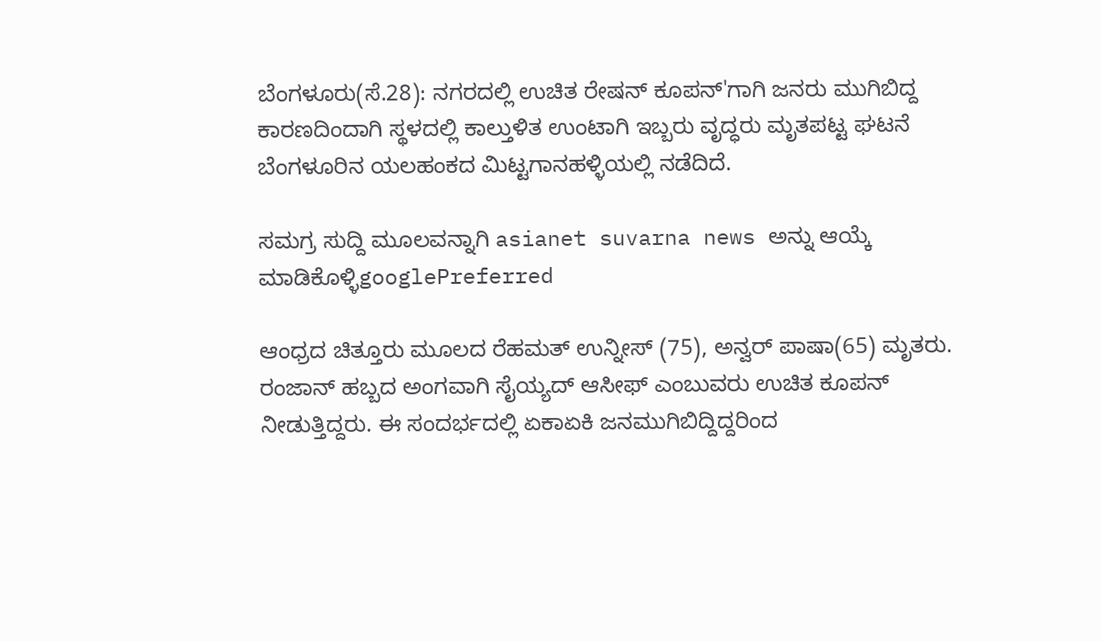ಬೆಂಗಳೂರು(ಸೆ.28): ನಗರದಲ್ಲಿ ಉಚಿತ ರೇಷನ್ ಕೂಪನ್'ಗಾಗಿ ಜನರು ಮುಗಿಬಿದ್ದ ಕಾರಣದಿಂದಾಗಿ ಸ್ಥಳದಲ್ಲಿ ಕಾಲ್ತುಳಿತ ಉಂಟಾಗಿ ಇಬ್ಬರು ವೃದ್ಧರು ಮೃತಪಟ್ಟ ಘಟನೆ ಬೆಂಗಳೂರಿನ ಯಲಹಂಕದ ಮಿಟ್ಟಗಾನಹಳ್ಳಿಯಲ್ಲಿ ನಡೆದಿದೆ.

ಸಮಗ್ರ ಸುದ್ದಿ ಮೂಲವನ್ನಾಗಿ asianet suvarna news ಅನ್ನು ಆಯ್ಕೆ ಮಾಡಿಕೊಳ್ಳಿgooglePreferred

ಆಂಧ್ರದ ಚಿತ್ತೂರು ಮೂಲದ ರೆಹಮತ್ ಉನ್ನೀಸ್ (75), ಅನ್ವರ್ ಪಾಷಾ(65) ಮೃತರು. ರಂಜಾನ್ ಹಬ್ಬದ ಅಂಗವಾಗಿ ಸೈಯ್ಯದ್ ಆಸೀಫ್ ಎಂಬುವರು ಉಚಿತ ಕೂಪನ್ ನೀಡುತ್ತಿದ್ದರು. ಈ ಸಂದರ್ಭದಲ್ಲಿ ಏಕಾಏಕಿ ಜನಮುಗಿಬಿದ್ದಿದ್ದರಿಂದ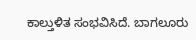ಕಾಲ್ತುಳಿತ ಸಂಭವಿಸಿದೆ. ಬಾಗಲೂರು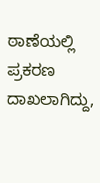ಠಾಣೆಯಲ್ಲಿ ಪ್ರಕರಣ ದಾಖಲಾಗಿದ್ದು,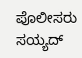ಪೊಲೀಸರು ಸಯ್ಯದ್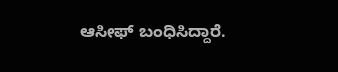ಆಸೀಫ್ ಬಂಧಿಸಿದ್ದಾರೆ.